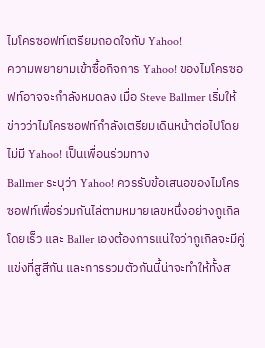ไมโครซอฟท์เตรียมถอดใจกับ Yahoo!
ความพยายามเข้าซื้อกิจการ Yahoo! ของไมโครซอฟท์อาจจะกำลังหมดลง เมื่อ Steve Ballmer เริ่มให้ข่าวว่าไมโครซอฟท์กำลังเตรียมเดินหน้าต่อไปโดยไม่มี Yahoo! เป็นเพื่อนร่วมทาง
Ballmer ระบุว่า Yahoo! ควรรับข้อเสนอของไมโครซอฟท์เพื่อร่วมกันไล่ตามหมายเลขหนึ่งอย่างกูเกิลโดยเร็ว และ Baller เองต้องการแน่ใจว่ากูเกิลจะมีคู่แข่งที่สูสีกัน และการรวมตัวกันนี้น่าจะทำให้ทั้งส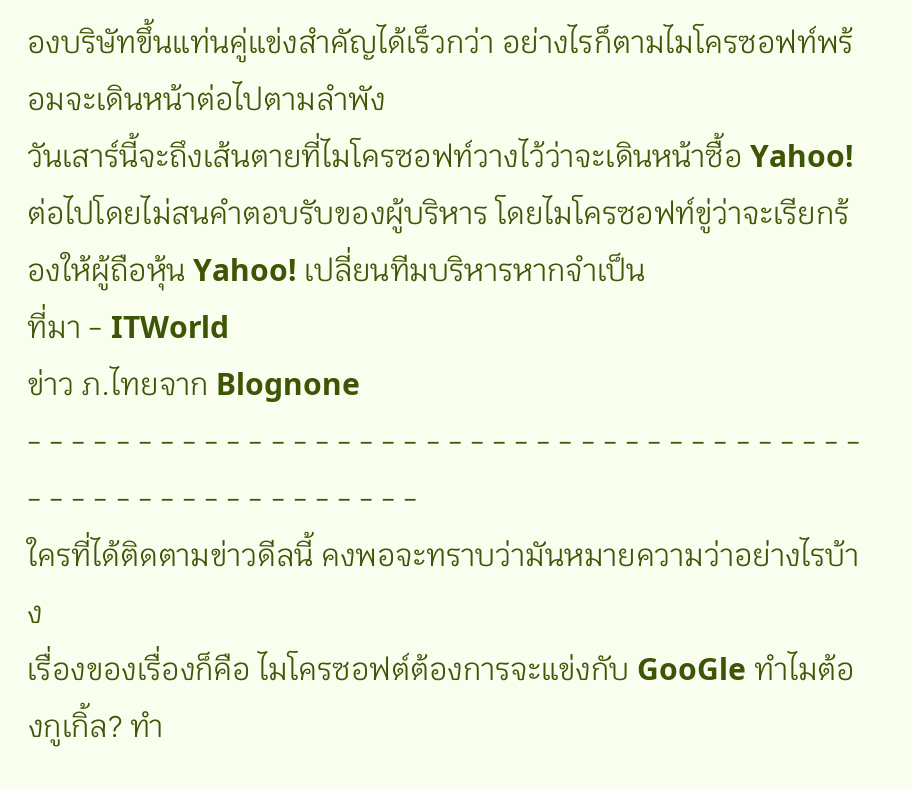องบริษัทขึ้นแท่นคู่แข่งสำคัญได้เร็วกว่า อย่างไรก็ตามไมโครซอฟท์พร้อมจะเดินหน้าต่อไปตามลำพัง
วันเสาร์นี้จะถึงเส้นตายที่ไมโครซอฟท์วางไว้ว่าจะเดินหน้าซื้อ Yahoo! ต่อไปโดยไม่สนคำตอบรับของผู้บริหาร โดยไมโครซอฟท์ขู่ว่าจะเรียกร้องให้ผู้ถือหุ้น Yahoo! เปลี่ยนทีมบริหารหากจำเป็น
ที่มา - ITWorld
ข่าว ภ.ไทยจาก Blognone
- - - - - - - - - - - - - - - - - - - - - - - - - - - - - - - - - - - - - - - - - - - - - - - - - - - - - - - -
ใครที่ได้ติดตามข่าวดีลนี้ คงพอจะทราบว่ามันหมายความว่าอย่างไรบ้าง
เรื่องของเรื่องก็คือ ไมโครซอฟต์ต้องการจะแข่งกับ GooGle ทำไมต้องกูเกิ้ล? ทำ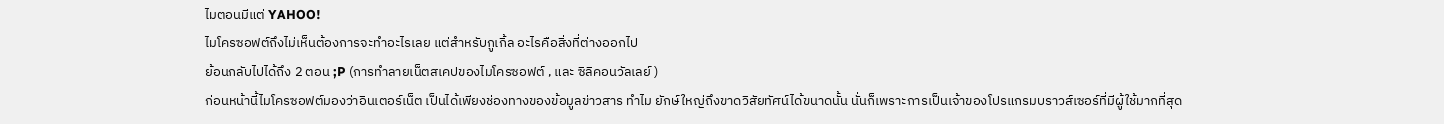ไมตอนมีแต่ YAHOO!
ไมโครซอฟต์ถึงไม่เห็นต้องการจะทำอะไรเลย แต่สำหรับกูเกิ้ล อะไรคือสิ่งที่ต่างออกไป
ย้อนกลับไปได้ถึง 2 ตอน ;P (การทำลายเน็ตสเคปของไมโครซอฟต์ , และ ซิลิคอนวัลเลย์ )
ก่อนหน้านี้ไมโครซอฟต์มองว่าอินเตอร์เน็ต เป็นได้เพียงช่องทางของข้อมูลข่าวสาร ทำไม ยักษ์ใหญ่ถึงขาดวิสัยทัศน์ได้ขนาดนั้น นั่นก็เพราะการเป็นเจ้าของโปรแกรมบราวส์เซอร์ที่มีผู้ใช้มากที่สุด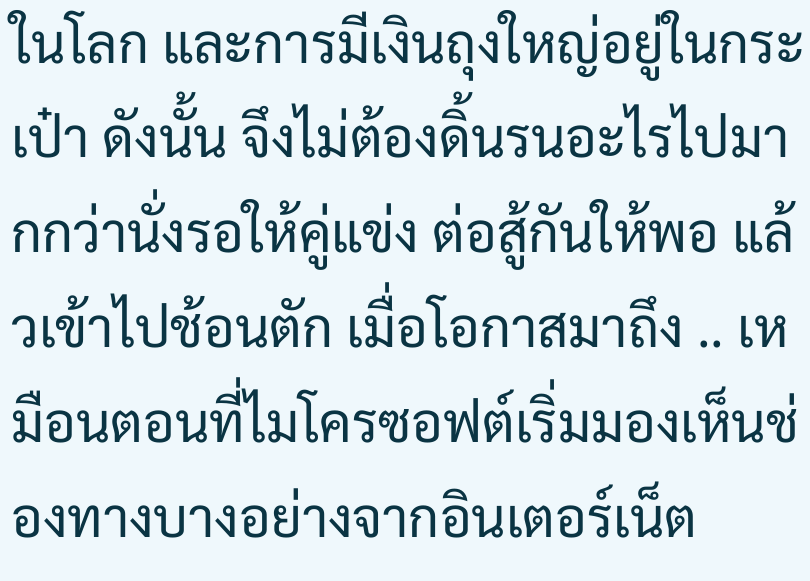ในโลก และการมีเงินถุงใหญ่อยู่ในกระเป๋า ดังนั้น จึงไม่ต้องดิ้นรนอะไรไปมากกว่านั่งรอให้คู่แข่ง ต่อสู้กันให้พอ แล้วเข้าไปช้อนตัก เมื่อโอกาสมาถึง .. เหมือนตอนที่ไมโครซอฟต์เริ่มมองเห็นช่องทางบางอย่างจากอินเตอร์เน็ต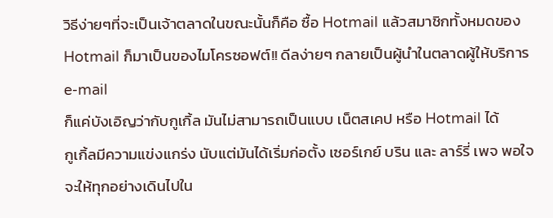วิธีง่ายๆที่จะเป็นเจ้าตลาดในขณะนั้นก็คือ ซื้อ Hotmail แล้วสมาชิกทั้งหมดของ Hotmail ก็มาเป็นของไมโครซอฟต์!! ดีลง่ายๆ กลายเป็นผู้นำในตลาดผู้ให้บริการ e-mail
ก็แค่บังเอิญว่ากับกูเกิ้ล มันไม่สามารถเป็นแบบ เน็ตสเคป หรือ Hotmail ได้
กูเกิ้ลมีความแข่งแกร่ง นับแต่มันได้เริ่มก่อตั้ง เซอร์เกย์ บริน และ ลาร์รี่ เพจ พอใจจะให้ทุกอย่างเดินไปใน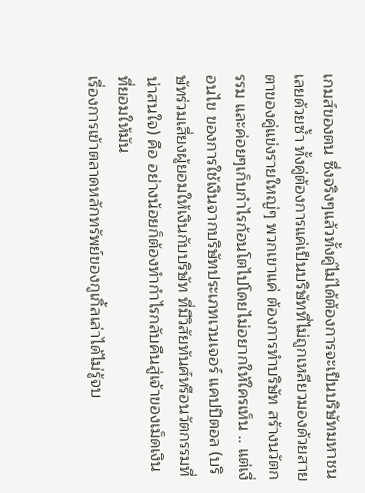เกมส์ของตน ซึ่งจริงๆแล้วทั้งคู่ไม่ได้ต้องการจะเป็นบริษัทมหาชนเลยด้วยซ้ำ ทั้งคู่ต้องการแค่เป็นบริษัทที่ไม่ถูกเหลียวมองด้วยสายตาของคู่แข่งรายใหญ่ๆ พวกเขาแค่ ต้องการทำบริษัท สร้างนวัตกรรม และค่อยๆเก็บกำไรก้อนโตไปโดยไม่อยากให้ใครเห็น .. แต่เงื่อนไข ของการใช้เงินจากบริษัทประเภทเวนเจอร์ แคปปิตอล (บริษัทร่วมเสี่ยงผู้ยอมให้เงินกับบริษัท ที่มีวิสัยทันศ์หรือนวัตกรรมที่น่าสนใจ) คือ อย่างน้อยก็ต้องทำกำไรกลับคืนสู่เจ้าของเม็ดเงิน ที่ยอมให้มัน
เรื่องการเข้าตลาดหลักทรัพย์ของกูเกิ้ลเล่าได้ไม่รู้จบ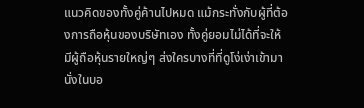แนวคิดของทั้งคู่ค้านไปหมด แม้กระทั่งกับผู้ที่ต้องการถือหุ้นของบริษัทเอง ทั้งคู่ยอมไม่ได้ที่จะให้มีผู้ถือหุ้นรายใหญ่ๆ ส่งใครบางที่ที่ดูโง่เง่าเข้ามานั่งในบอ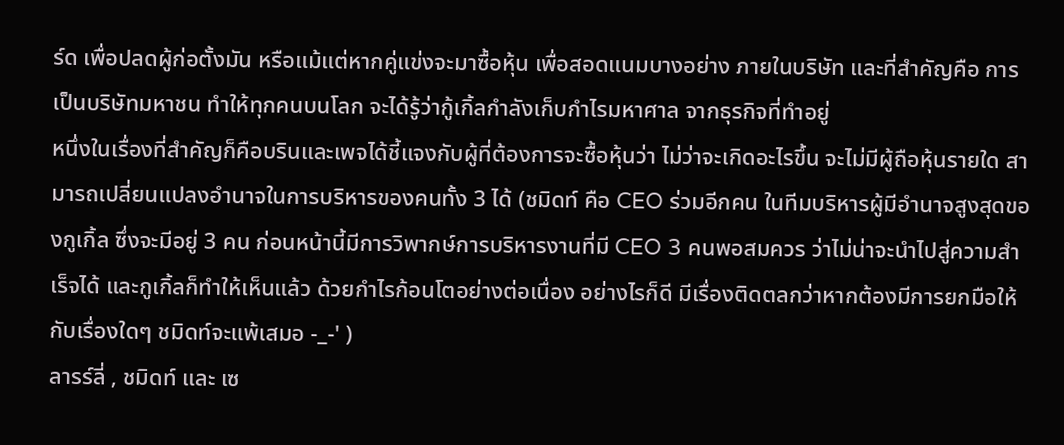ร์ด เพื่อปลดผู้ก่อตั้งมัน หรือแม้แต่หากคู่แข่งจะมาซื้อหุ้น เพื่อสอดแนมบางอย่าง ภายในบริษัท และที่สำคัญคือ การเป็นบริษัทมหาชน ทำให้ทุกคนบนโลก จะได้รู้ว่ากู้เกิ้ลกำลังเก็บกำไรมหาศาล จากธุรกิจที่ทำอยู่
หนึ่งในเรื่องที่สำคัญก็คือบรินและเพจได้ชี้แจงกับผู้ที่ต้องการจะซื้อหุ้นว่า ไม่ว่าจะเกิดอะไรขึ้น จะไม่มีผู้ถือหุ้นรายใด สามารถเปลี่ยนแปลงอำนาจในการบริหารของคนทั้ง 3 ได้ (ชมิดท์ คือ CEO ร่วมอีกคน ในทีมบริหารผู้มีอำนาจสูงสุดของกูเกิ้ล ซึ่งจะมีอยู่ 3 คน ก่อนหน้านี้มีการวิพากษ์การบริหารงานที่มี CEO 3 คนพอสมควร ว่าไม่น่าจะนำไปสู่ความสำเร็จได้ และกูเกิ้ลก็ทำให้เห็นแล้ว ด้วยกำไรก้อนโตอย่างต่อเนื่อง อย่างไรก็ดี มีเรื่องติดตลกว่าหากต้องมีการยกมือให้กับเรื่องใดๆ ชมิดท์จะแพ้เสมอ -_-' )
ลารร์ลี่ , ชมิดท์ และ เซ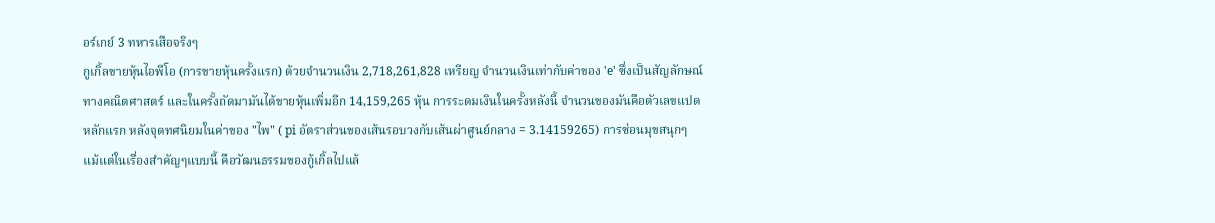อร์เกย์ 3 ทหารเสือจริงๆ
กูเกิ้ลขายหุ้นไอพีโอ (การขายหุ้นครั้งแรก) ด้วยจำนวนเงิน 2,718,261,828 เหรียญ จำนวนเงินเท่ากับค่าของ 'e' ซึ่งเป็นสัญลักษณ์ทางคณิตศาสตร์ และในครั้งถัดมามันได้ขายหุ้นเพิ่มอีก 14,159,265 หุ้น การระดมเงินในครั้งหลังนี้ จำนวนของมันคือตัวเลขแปดหลักแรก หลังจุดทศนิยมในค่าของ "ไพ" ( pi อัตราส่วนของเส้นรอบวงกับเส้นผ่าศูนย์กลาง = 3.14159265) การซ่อนมุขสนุกๆ แม้แต่ในเรื่องสำคัญๆแบบนี้ คือวัฒนธรรมของกู้เกิ้ลไปแล้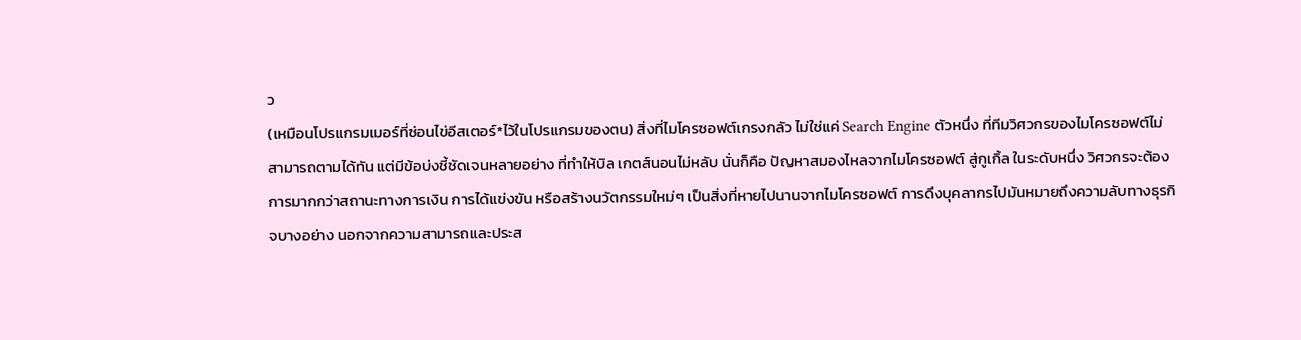ว
(เหมือนโปรแกรมเมอร์ที่ซ่อนไข่อีสเตอร์*ไว้ในโปรแกรมของตน) สิ่งที่ไมโครซอฟต์เกรงกลัว ไม่ใช่แค่ Search Engine ตัวหนึ่ง ที่ทีมวิศวกรของไมโครซอฟต์ไม่สามารถตามได้ทัน แต่มีข้อบ่งชี้ชัดเจนหลายอย่าง ที่ทำให้บิล เกตส์นอนไม่หลับ นั่นก็คือ ปัญหาสมองไหลจากไมโครซอฟต์ สู่กูเกิ้ล ในระดับหนึ่ง วิศวกรจะต้องการมากกว่าสถานะทางการเงิน การได้แข่งขัน หรือสร้างนวัตกรรมใหม่ๆ เป็นสิ่งที่หายไปนานจากไมโครซอฟต์ การดึงบุคลากรไปมันหมายถึงความลับทางธุรกิจบางอย่าง นอกจากความสามารถและประส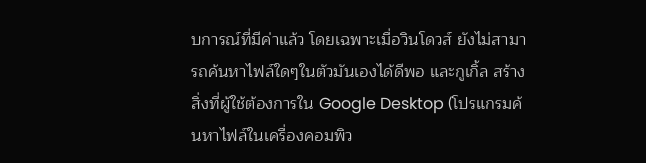บการณ์ที่มีค่าแล้ว โดยเฉพาะเมื่อวินโดวส์ ยังไม่สามารถค้นหาไฟล์ใดๆในตัวมันเองได้ดีพอ และกูเกิ้ล สร้างสิ่งที่ผู้ใช้ต้องการใน Google Desktop (โปรแกรมค้นหาไฟล์ในเครื่องคอมพิว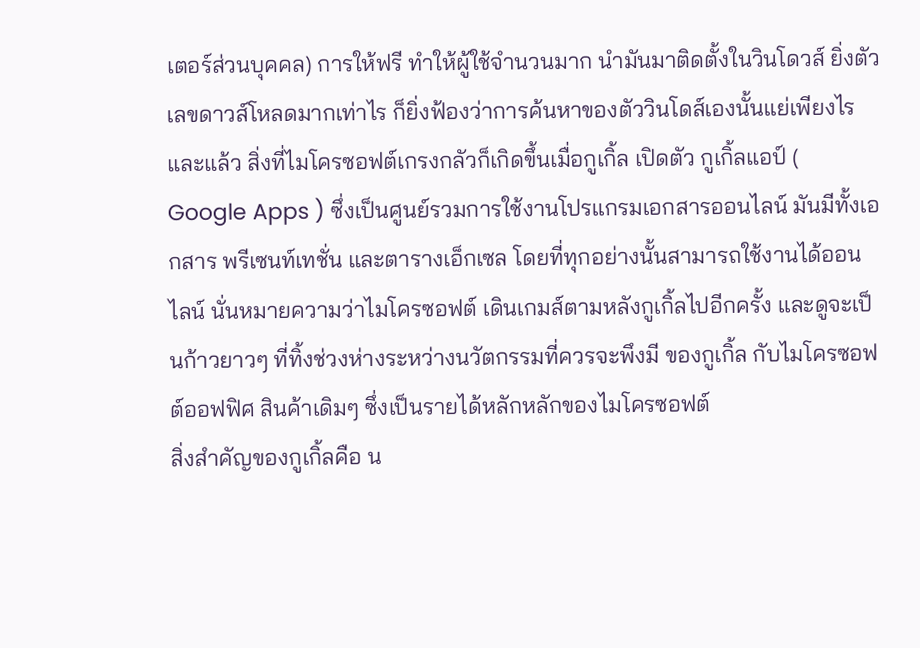เตอร์ส่วนบุคคล) การให้ฟรี ทำให้ผู้ใช้จำนวนมาก นำมันมาติดตั้งในวินโดวส์ ยิ่งตัวเลขดาวส์โหลดมากเท่าไร ก็ยิ่งฟ้องว่าการค้นหาของตัววินโดส์เองนั้นแย่เพียงไร
และแล้ว สิ่งที่ไมโครซอฟต์เกรงกลัวก็เกิดขึ้นเมื่อกูเกิ้ล เปิดตัว กูเกิ้ลแอป์ ( Google Apps ) ซึ่งเป็นศูนย์รวมการใช้งานโปรแกรมเอกสารออนไลน์ มันมีทั้งเอกสาร พรีเซนท์เทชั่น และตารางเอ็กเซล โดยที่ทุกอย่างนั้นสามารถใช้งานได้ออนไลน์ นั่นหมายความว่าไมโครซอฟต์ เดินเกมส์ตามหลังกูเกิ้ลไปอีกครั้ง และดูจะเป็นก้าวยาวๆ ที่ทิ้งช่วงห่างระหว่างนวัตกรรมที่ควรจะพึงมี ของกูเกิ้ล กับไมโครซอฟต์ออฟฟิศ สินค้าเดิมๆ ซึ่งเป็นรายได้หลักหลักของไมโครซอฟต์
สิ่งสำคัญของกูเกิ้ลคือ น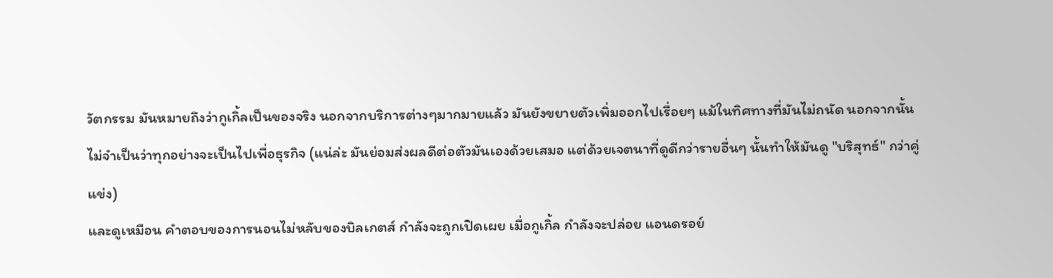วัตกรรม มันหมายถึงว่ากูเกิ้ลเป็นของจริง นอกจากบริการต่างๆมากมายแล้ว มันยังขยายตัวเพิ่มออกไปเรื่อยๆ แม้ในทิศทางที่มันไม่ถนัด นอกจากนั้น ไม่จำเป็นว่าทุกอย่างจะเป็นไปเพื่อธุรกิจ (แน่ล่ะ มันย่อมส่งผลดีต่อตัวมันเองด้วยเสมอ แต่ด้วยเจตนาที่ดูดีกว่ารายอื่นๆ นั้นทำให้มันดู "บริสุทธ์" กว่าคู่แข่ง)
และดูเหมือน คำตอบของการนอนไม่หลับของบิลเกตส์ กำลังจะถูกเปิดเผย เมื่อกูเกิ้ล กำลังจะปล่อย แอนดรอย์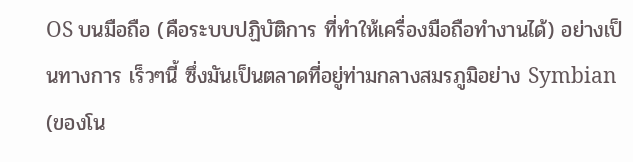OS บนมือถือ (คือระบบปฏิบัติการ ที่ทำให้เครื่องมือถือทำงานได้) อย่างเป็นทางการ เร็วๆนี้ ซึ่งมันเป็นตลาดที่อยู่ท่ามกลางสมรภูมิอย่าง Symbian (ของโน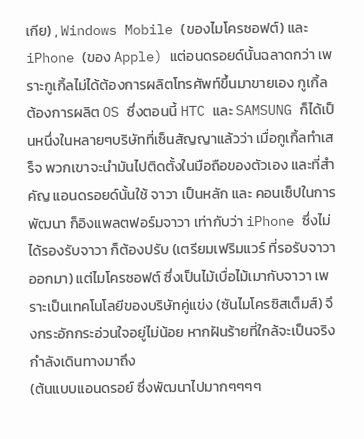เกีย) , Windows Mobile (ของไมโครซอฟต์) และ iPhone (ของ Apple) แต่อนดรอยด์นั้นฉลาดกว่า เพราะกูเกิ้ลไม่ได้ต้องการผลิตโทรศัพท์ขึ้นมาขายเอง กูเกิ้ลต้องการผลิต OS ซึ่งตอนนี้ HTC และ SAMSUNG ก็ได้เป็นหนึ่งในหลายๆบริษัทที่เซ็นสัญญาแล้วว่า เมื่อกูเกิ้ลทำเสร็จ พวกเขาจะนำมันไปติดตั้งในมือถือของตัวเอง และที่สำคัญ แอนดรอยด์นั้นใช้ จาวา เป็นหลัก และ คอนเซ็ปในการพัฒนา ก็อิงแพลตฟอร์มจาวา เท่ากับว่า iPhone ซึ่งไม่ได้รองรับจาวา ก็ต้องปรับ (เตรียมเฟริมแวร์ ที่รอรับจาวาออกมา) แต่ไมโครซอฟต์ ซึ่งเป็นไม้เบื่อไม้เมากับจาวา เพราะเป็นเทคโนโลยีของบริษัทคู่แข่ง (ซันไมโครซิสเต็มส์) จึงกระอักกระอ่วนใจอยู่ไม่น้อย หากฝันร้ายที่ใกล้จะเป็นจริง กำลังเดินทางมาถึง
(ต้นแบบแอนดรอย์ ซึ่งพัฒนาไปมากๆๆๆๆ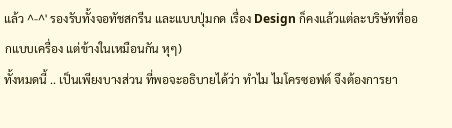แล้ว ^-^' รองรับทั้งจอทัชสกรีน และแบบปุ่มกด เรื่อง Design ก็คงแล้วแต่ละบริษัทที่ออกแบบเครื่อง แต่ข้างในเหมือนกัน หุๆ)
ทั้งหมดนี้ .. เป็นเพียงบางส่วน ที่พอจะอธิบายได้ว่า ทำไม ไมโครซอฟต์ จึงต้องการยา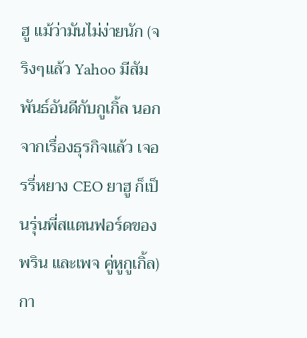ฮู แม้ว่ามันไม่ง่ายนัก (จริงๆแล้ว Yahoo มีสัมพันธ์อันดีกับกูเกิ้ล นอกจากเรื่องธุรกิจแล้ว เจอรรี่หยาง CEO ยาฮู ก็เป็นรุ่นพี่สแตนฟอร์ดของ พริน และเพจ คู่หูกูเกิ้ล) กา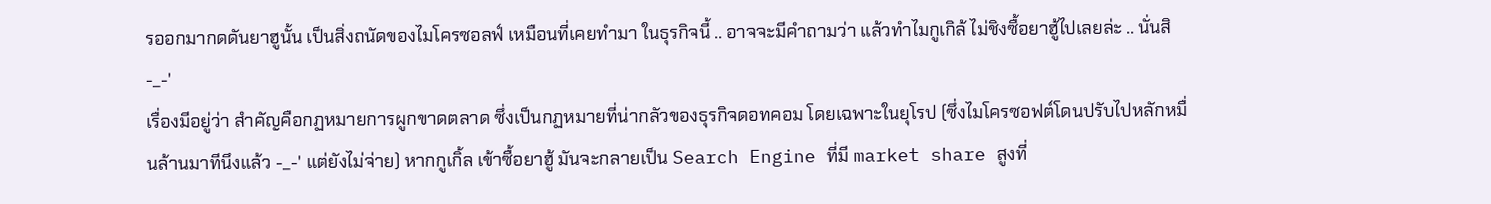รออกมากดดันยาฮูนั้น เป็นสิ่งถนัดของไมโครซอลฟ์ เหมือนที่เคยทำมา ในธุรกิจนี้ .. อาจจะมีคำถามว่า แล้วทำไมกูเกิล้ ไม่ชิงซื้อยาฮู้ไปเลยล่ะ .. นั่นสิ -_-'
เรื่องมีอยู่ว่า สำคัญคือกฏหมายการผูกขาดตลาด ซึ่งเป็นกฏหมายที่น่ากลัวของธุรกิจดอทคอม โดยเฉพาะในยุโรป (ซึ่งไมโครซอฟต์โดนปรับไปหลักหมื่นล้านมาทีนึงแล้ว -_-' แต่ยังไม่จ่าย) หากกูเกิ้ล เข้าซื้อยาฮู้ มันจะกลายเป็น Search Engine ที่มี market share สูงที่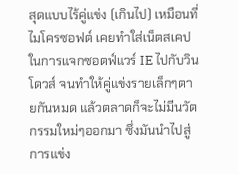สุดแบบไร้คู่แข่ง (เกินไป) เหมือนที่ไมโครซอฟต์ เคยทำใส่เน็ตสเคป ในการแจกซอตฟ์แวร์ IE ไปกับวินโดวส์ จนทำให้คู่แข่งรายเล็กๆตายกันหมด แล้วตลาดก็จะไม่มีนวัตกรรมใหม่ๆออกมา ซึ่งมันนำไปสู่การแข่ง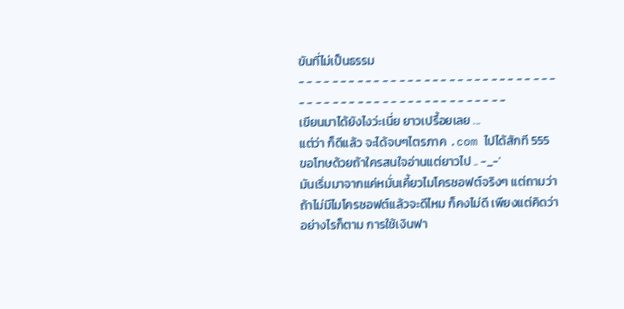ขันที่ไม่เป็นธรรม
- - - - - - - - - - - - - - - - - - - - - - - - - - - - - - - - - - - - - - - - - - - - - - - - - - - - - - - -
เขียนมาได้ยังไงว่ะเนี่ย ยาวเปรื้อยเลย ...
แต่ว่า ก็ดีแล้ว จะได้จบๆไตรภาค .com ไปได้สักที 555
ขอโทษด้วยถ้าใครสนใจอ่านแต่ยาวไป .. -_-'
มันเริ่มมาจากแค่หมั่นเคี้ยวไมโครซอฟต์จริงๆ แต่ถามว่าถ้าไม่มีไมโครซอฟต์แล้วจะดีไหม ก็คงไม่ดี เพียงแต่คิดว่า อย่างไรก็ตาม การใช้เงินฟา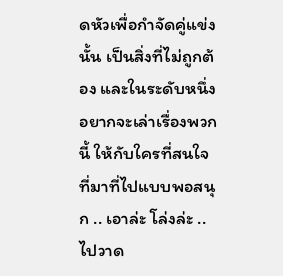ดหัวเพื่อกำจัดคู่แข่งนั้น เป็นสิ่งที่ไม่ถูกต้อง และในระดับหนึ่ง อยากจะเล่าเรื่องพวกนี้ ให้กับใครที่สนใจ ที่มาที่ไปแบบพอสนุก .. เอาล่ะ โล่งล่ะ .. ไปวาด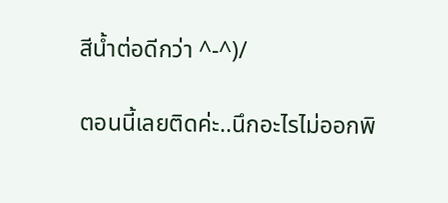สีน้ำต่อดีกว่า ^-^)/

ตอนนี้เลยติดค่ะ..นึกอะไรไม่ออกพิ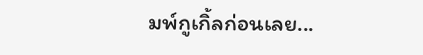มพ์กูเกิ้ลก่อนเลย...